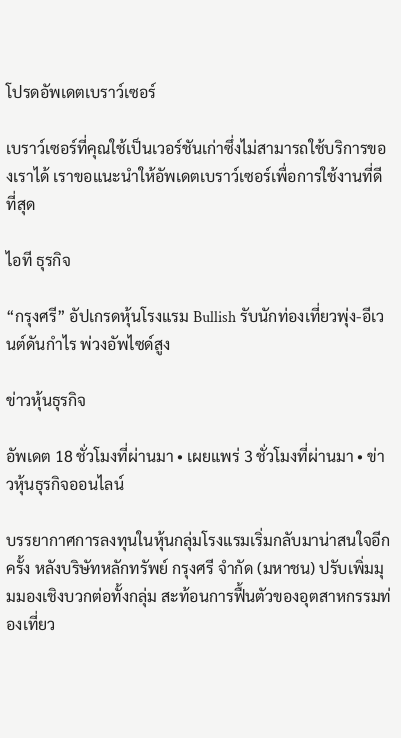โปรดอัพเดตเบราว์เซอร์

เบราว์เซอร์ที่คุณใช้เป็นเวอร์ชันเก่าซึ่งไม่สามารถใช้บริการของเราได้ เราขอแนะนำให้อัพเดตเบราว์เซอร์เพื่อการใช้งานที่ดีที่สุด

ไอที ธุรกิจ

“กรุงศรี” อัปเกรดหุ้นโรงแรม Bullish รับนักท่องเที่ยวพุ่ง-อีเวนต์ดันกำไร พ่วงอัพไซด์สูง

ข่าวหุ้นธุรกิจ

อัพเดต 18 ชั่วโมงที่ผ่านมา • เผยแพร่ 3 ชั่วโมงที่ผ่านมา • ข่าวหุ้นธุรกิจออนไลน์

บรรยากาศการลงทุนในหุ้นกลุ่มโรงแรมเริ่มกลับมาน่าสนใจอีกครั้ง หลังบริษัทหลักทรัพย์ กรุงศรี จำกัด (มหาชน) ปรับเพิ่มมุมมองเชิงบวกต่อทั้งกลุ่ม สะท้อนการฟื้นตัวของอุตสาหกรรมท่องเที่ยว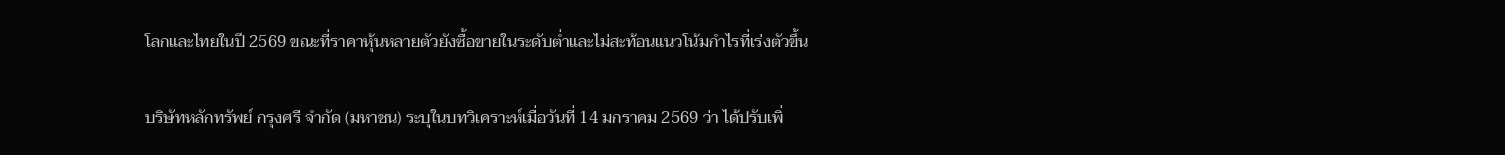โลกและไทยในปี 2569 ขณะที่ราคาหุ้นหลายตัวยังซื้อขายในระดับต่ำและไม่สะท้อนแนวโน้มกำไรที่เร่งตัวขึ้น

บริษัทหลักทรัพย์ กรุงศรี จำกัด (มหาชน) ระบุในบทวิเคราะห์เมื่อวันที่ 14 มกราคม 2569 ว่า ได้ปรับเพิ่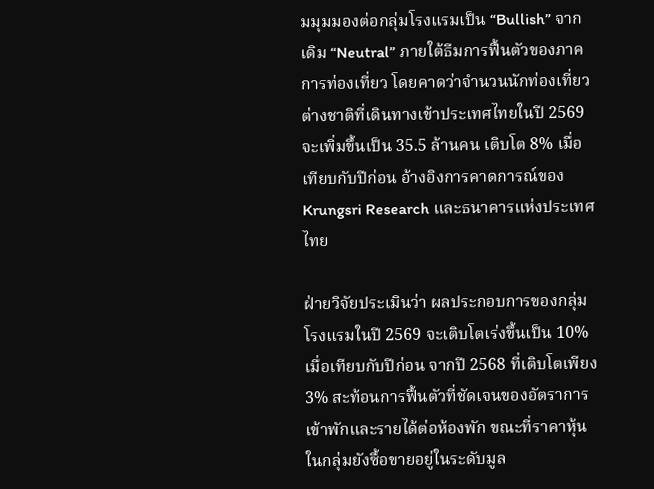มมุมมองต่อกลุ่มโรงแรมเป็น “Bullish” จากเดิม “Neutral” ภายใต้ธีมการฟื้นตัวของภาคการท่องเที่ยว โดยคาดว่าจำนวนนักท่องเที่ยวต่างชาติที่เดินทางเข้าประเทศไทยในปี 2569 จะเพิ่มขึ้นเป็น 35.5 ล้านคน เติบโต 8% เมื่อเทียบกับปีก่อน อ้างอิงการคาดการณ์ของ Krungsri Research และธนาคารแห่งประเทศไทย

ฝ่ายวิจัยประเมินว่า ผลประกอบการของกลุ่มโรงแรมในปี 2569 จะเติบโตเร่งขึ้นเป็น 10% เมื่อเทียบกับปีก่อน จากปี 2568 ที่เติบโตเพียง 3% สะท้อนการฟื้นตัวที่ชัดเจนของอัตราการเข้าพักและรายได้ต่อห้องพัก ขณะที่ราคาหุ้นในกลุ่มยังซื้อขายอยู่ในระดับมูล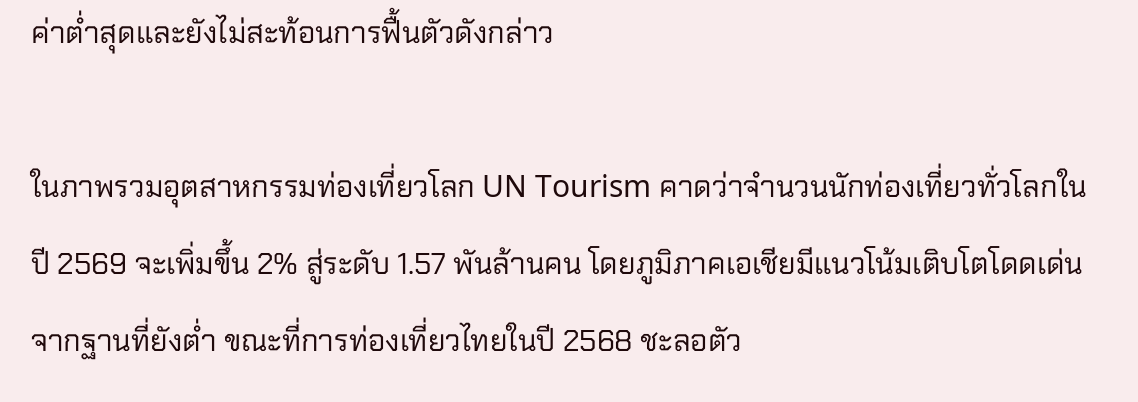ค่าต่ำสุดและยังไม่สะท้อนการฟื้นตัวดังกล่าว

ในภาพรวมอุตสาหกรรมท่องเที่ยวโลก UN Tourism คาดว่าจำนวนนักท่องเที่ยวทั่วโลกในปี 2569 จะเพิ่มขึ้น 2% สู่ระดับ 1.57 พันล้านคน โดยภูมิภาคเอเชียมีแนวโน้มเติบโตโดดเด่นจากฐานที่ยังต่ำ ขณะที่การท่องเที่ยวไทยในปี 2568 ชะลอตัว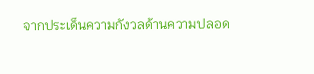จากประเด็นความกังวลด้านความปลอด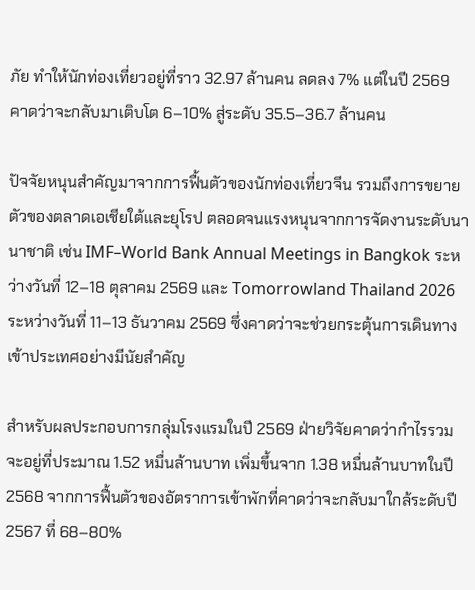ภัย ทำให้นักท่องเที่ยวอยู่ที่ราว 32.97 ล้านคน ลดลง 7% แต่ในปี 2569 คาดว่าจะกลับมาเติบโต 6–10% สู่ระดับ 35.5–36.7 ล้านคน

ปัจจัยหนุนสำคัญมาจากการฟื้นตัวของนักท่องเที่ยวจีน รวมถึงการขยายตัวของตลาดเอเชียใต้และยุโรป ตลอดจนแรงหนุนจากการจัดงานระดับนานาชาติ เช่น IMF–World Bank Annual Meetings in Bangkok ระหว่างวันที่ 12–18 ตุลาคม 2569 และ Tomorrowland Thailand 2026 ระหว่างวันที่ 11–13 ธันวาคม 2569 ซึ่งคาดว่าจะช่วยกระตุ้นการเดินทางเข้าประเทศอย่างมีนัยสำคัญ

สำหรับผลประกอบการกลุ่มโรงแรมในปี 2569 ฝ่ายวิจัยคาดว่ากำไรรวมจะอยู่ที่ประมาณ 1.52 หมื่นล้านบาท เพิ่มขึ้นจาก 1.38 หมื่นล้านบาทในปี 2568 จากการฟื้นตัวของอัตราการเข้าพักที่คาดว่าจะกลับมาใกล้ระดับปี 2567 ที่ 68–80%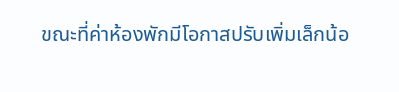ขณะที่ค่าห้องพักมีโอกาสปรับเพิ่มเล็กน้อ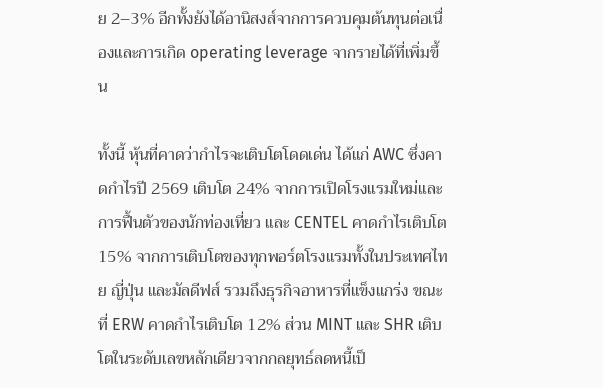ย 2–3% อีกทั้งยังได้อานิสงส์จากการควบคุมต้นทุนต่อเนื่องและการเกิด operating leverage จากรายได้ที่เพิ่มขึ้น

ทั้งนี้ หุ้นที่คาดว่ากำไรจะเติบโตโดดเด่น ได้แก่ AWC ซึ่งคาดกำไรปี 2569 เติบโต 24% จากการเปิดโรงแรมใหม่และการฟื้นตัวของนักท่องเที่ยว และ CENTEL คาดกำไรเติบโต 15% จากการเติบโตของทุกพอร์ตโรงแรมทั้งในประเทศไทย ญี่ปุ่น และมัลดีฟส์ รวมถึงธุรกิจอาหารที่แข็งแกร่ง ขณะที่ ERW คาดกำไรเติบโต 12% ส่วน MINT และ SHR เติบโตในระดับเลขหลักเดียวจากกลยุทธ์ลดหนี้เป็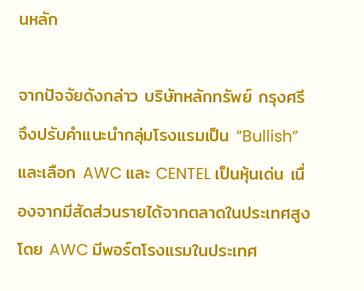นหลัก

จากปัจจัยดังกล่าว บริษัทหลักทรัพย์ กรุงศรี จึงปรับคำแนะนำกลุ่มโรงแรมเป็น “Bullish” และเลือก AWC และ CENTEL เป็นหุ้นเด่น เนื่องจากมีสัดส่วนรายได้จากตลาดในประเทศสูง โดย AWC มีพอร์ตโรงแรมในประเทศ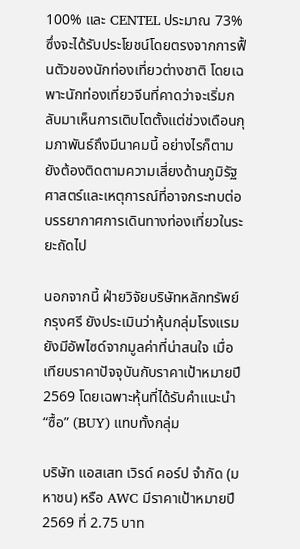100% และ CENTEL ประมาณ 73% ซึ่งจะได้รับประโยชน์โดยตรงจากการฟื้นตัวของนักท่องเที่ยวต่างชาติ โดยเฉพาะนักท่องเที่ยวจีนที่คาดว่าจะเริ่มกลับมาเห็นการเติบโตตั้งแต่ช่วงเดือนกุมภาพันธ์ถึงมีนาคมนี้ อย่างไรก็ตามยังต้องติดตามความเสี่ยงด้านภูมิรัฐศาสตร์และเหตุการณ์ที่อาจกระทบต่อบรรยากาศการเดินทางท่องเที่ยวในระยะถัดไป

นอกจากนี้ ฝ่ายวิจัยบริษัทหลักทรัพย์ กรุงศรี ยังประเมินว่าหุ้นกลุ่มโรงแรมยังมีอัพไซด์จากมูลค่าที่น่าสนใจ เมื่อเทียบราคาปัจจุบันกับราคาเป้าหมายปี 2569 โดยเฉพาะหุ้นที่ได้รับคำแนะนำ “ซื้อ” (BUY) แทบทั้งกลุ่ม

บริษัท แอสเสท เวิรด์ คอร์ป จำกัด (มหาชน) หรือ AWC มีราคาเป้าหมายปี 2569 ที่ 2.75 บาท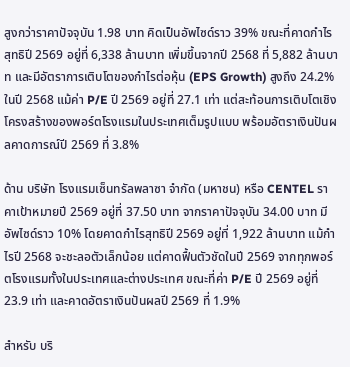สูงกว่าราคาปัจจุบัน 1.98 บาท คิดเป็นอัพไซด์ราว 39% ขณะที่คาดกำไรสุทธิปี 2569 อยู่ที่ 6,338 ล้านบาท เพิ่มขึ้นจากปี 2568 ที่ 5,882 ล้านบาท และมีอัตราการเติบโตของกำไรต่อหุ้น (EPS Growth) สูงถึง 24.2% ในปี 2568 แม้ค่า P/E ปี 2569 อยู่ที่ 27.1 เท่า แต่สะท้อนการเติบโตเชิงโครงสร้างของพอร์ตโรงแรมในประเทศเต็มรูปแบบ พร้อมอัตราเงินปันผลคาดการณ์ปี 2569 ที่ 3.8%

ด้าน บริษัท โรงแรมเซ็นทรัลพลาซา จำกัด (มหาชน) หรือ CENTEL ราคาเป้าหมายปี 2569 อยู่ที่ 37.50 บาท จากราคาปัจจุบัน 34.00 บาท มีอัพไซด์ราว 10% โดยคาดกำไรสุทธิปี 2569 อยู่ที่ 1,922 ล้านบาท แม้กำไรปี 2568 จะชะลอตัวเล็กน้อย แต่คาดฟื้นตัวชัดในปี 2569 จากทุกพอร์ตโรงแรมทั้งในประเทศและต่างประเทศ ขณะที่ค่า P/E ปี 2569 อยู่ที่ 23.9 เท่า และคาดอัตราเงินปันผลปี 2569 ที่ 1.9%

สำหรับ บริ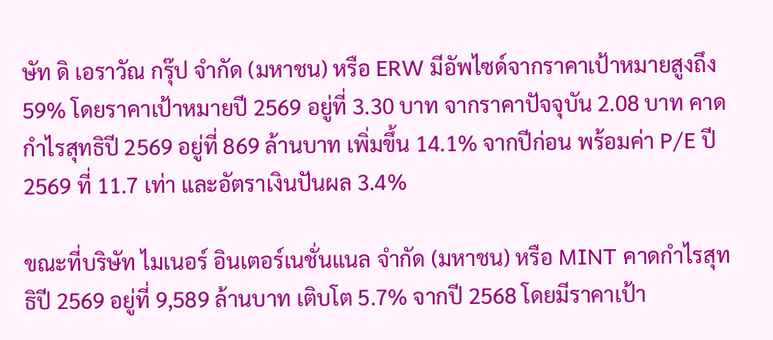ษัท ดิ เอราวัณ กรุ๊ป จำกัด (มหาชน) หรือ ERW มีอัพไซด์จากราคาเป้าหมายสูงถึง 59% โดยราคาเป้าหมายปี 2569 อยู่ที่ 3.30 บาท จากราคาปัจจุบัน 2.08 บาท คาดกำไรสุทธิปี 2569 อยู่ที่ 869 ล้านบาท เพิ่มขึ้น 14.1% จากปีก่อน พร้อมค่า P/E ปี 2569 ที่ 11.7 เท่า และอัตราเงินปันผล 3.4%

ขณะที่บริษัท ไมเนอร์ อินเตอร์เนชั่นแนล จำกัด (มหาชน) หรือ MINT คาดกำไรสุทธิปี 2569 อยู่ที่ 9,589 ล้านบาท เติบโต 5.7% จากปี 2568 โดยมีราคาเป้า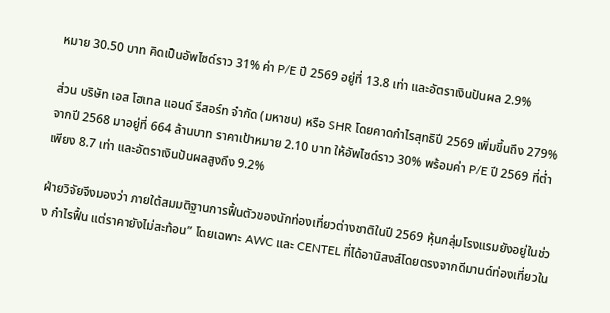หมาย 30.50 บาท คิดเป็นอัพไซด์ราว 31% ค่า P/E ปี 2569 อยู่ที่ 13.8 เท่า และอัตราเงินปันผล 2.9%

ส่วน บริษัท เอส โฮเทล แอนด์ รีสอร์ท จำกัด (มหาชน) หรือ SHR โดยคาดกำไรสุทธิปี 2569 เพิ่มขึ้นถึง 279% จากปี 2568 มาอยู่ที่ 664 ล้านบาท ราคาเป้าหมาย 2.10 บาท ให้อัพไซด์ราว 30% พร้อมค่า P/E ปี 2569 ที่ต่ำเพียง 8.7 เท่า และอัตราเงินปันผลสูงถึง 9.2%

ฝ่ายวิจัยจึงมองว่า ภายใต้สมมติฐานการฟื้นตัวของนักท่องเที่ยวต่างชาติในปี 2569 หุ้นกลุ่มโรงแรมยังอยู่ในช่วง กำไรฟื้น แต่ราคายังไม่สะท้อน” โดยเฉพาะ AWC และ CENTEL ที่ได้อานิสงส์โดยตรงจากดีมานด์ท่องเที่ยวใน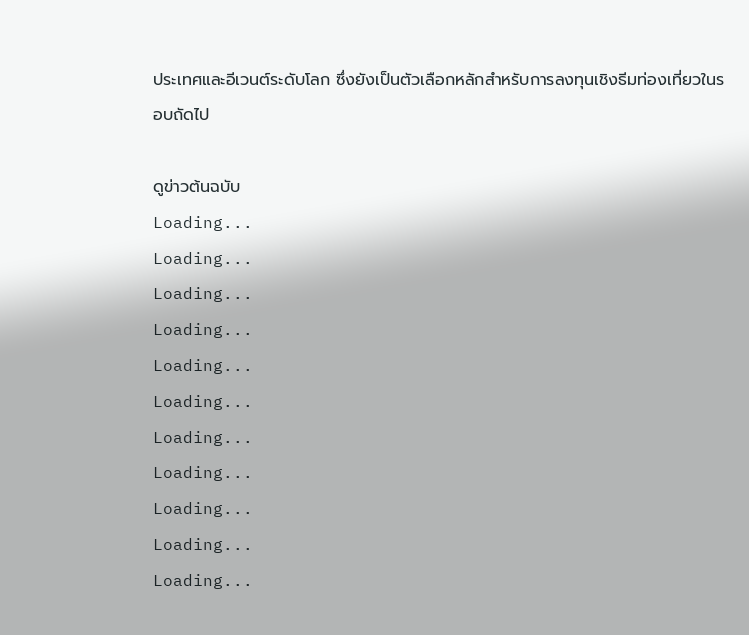ประเทศและอีเวนต์ระดับโลก ซึ่งยังเป็นตัวเลือกหลักสำหรับการลงทุนเชิงธีมท่องเที่ยวในรอบถัดไป

ดูข่าวต้นฉบับ
Loading...
Loading...
Loading...
Loading...
Loading...
Loading...
Loading...
Loading...
Loading...
Loading...
Loading...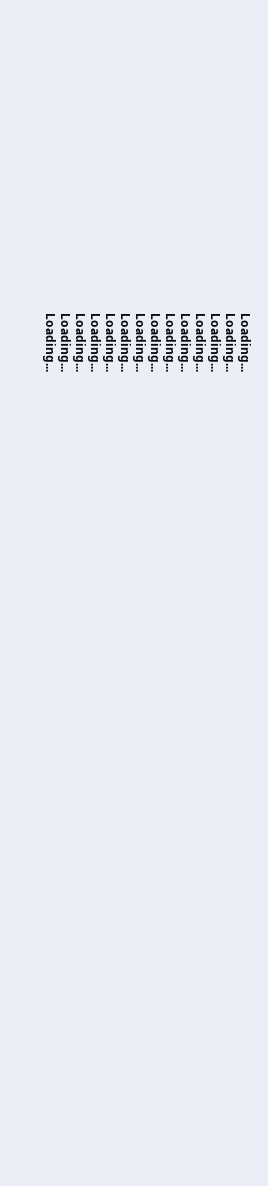Loading...
Loading...
Loading...
Loading...
Loading...
Loading...
Loading...
Loading...
Loading...
Loading...
Loading...
Loading...
Loading...
Loading...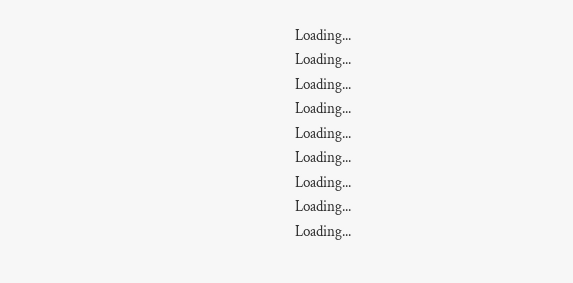Loading...
Loading...
Loading...
Loading...
Loading...
Loading...
Loading...
Loading...
Loading...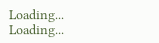Loading...
Loading...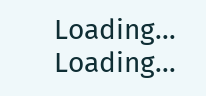Loading...
Loading...